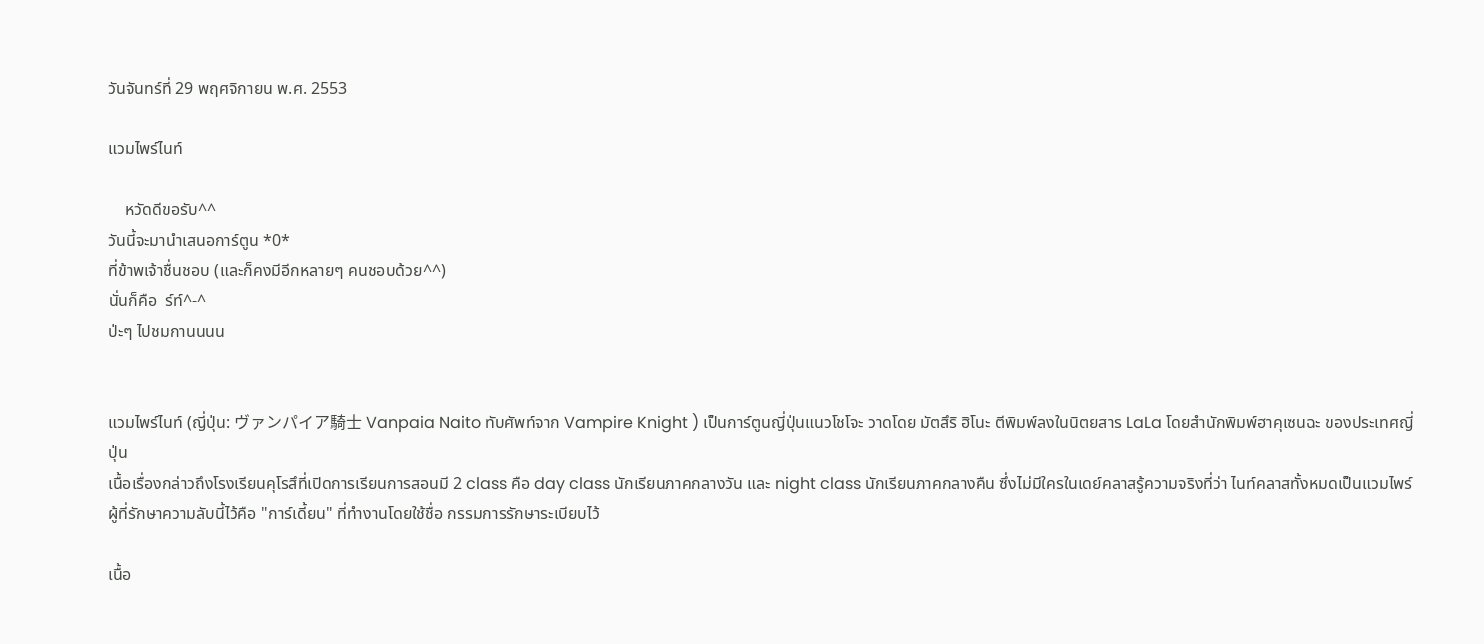วันจันทร์ที่ 29 พฤศจิกายน พ.ศ. 2553

แวมไพร์ไนท์

    หวัดดีขอรับ^^
วันนี้จะมานำเสนอการ์ตูน *0*
ที่ข้าพเจ้าชื่นชอบ (และก็คงมีอีกหลายๆ คนชอบด้วย^^)
นั่นก็คือ  ร์ท์^-^
ป่ะๆ ไปชมกานนนน


แวมไพร์ไนท์ (ญี่ปุ่น: ヴァンパイア騎士 Vanpaia Naito ทับศัพท์จาก Vampire Knight ) เป็นการ์ตูนญี่ปุ่นแนวโชโจะ วาดโดย มัตสึริ ฮิโนะ ตีพิมพ์ลงในนิตยสาร LaLa โดยสำนักพิมพ์ฮาคุเซนฉะ ของประเทศญี่ปุ่น
เนื้อเรื่องกล่าวถึงโรงเรียนคุโรสึที่เปิดการเรียนการสอนมี 2 class คือ day class นักเรียนภาคกลางวัน และ night class นักเรียนภาคกลางคืน ซึ่งไม่มีใครในเดย์คลาสรู้ความจริงที่ว่า ไนท์คลาสทั้งหมดเป็นแวมไพร์ ผู้ที่รักษาความลับนี้ไว้คือ "การ์เดี้ยน" ที่ทำงานโดยใช้ชื่อ กรรมการรักษาระเบียบไว้

เนื้อ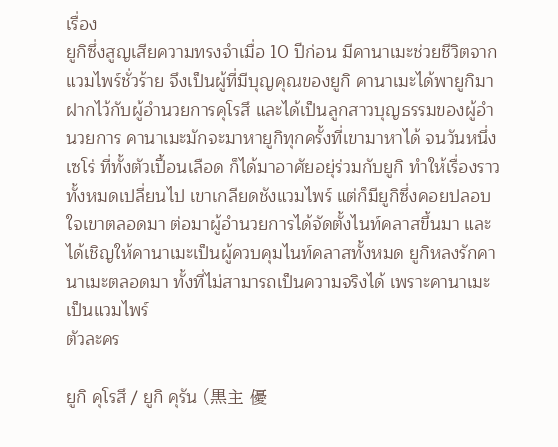เรื่อง
ยูกิซึ่งสูญเสียความทรงจำเมื่อ 10 ปีก่อน มีคานาเมะช่วยชีวิตจากแวมไพร์ชั่วร้าย จึงเป็นผู้ที่มีบุญคุณของยูกิ คานาเมะได้พายูกิมาฝากไว้กับผู้อำนวยการคุโรสึ และได้เป็นลูกสาวบุญธรรมของผู้อำนวยการ คานาเมะมักจะมาหายูกิทุกครั้งที่เขามาหาได้ จนวันหนึ่ง เซโร่ ที่ทั้งตัวเปื้อนเลือด ก็ได้มาอาศัยอยุ่ร่วมกับยูกิ ทำให้เรื่องราวทั้งหมดเปลี่ยนไป เขาเกลียดชังแวมไพร์ แต่ก็มียูกิซึ่งคอยปลอบใจเขาตลอดมา ต่อมาผู้อำนวยการได้จัดตั้งไนท์คลาสขึ้นมา และได้เชิญให้คานาเมะเป็นผู้ควบคุมไนท์คลาสทั้งหมด ยูกิหลงรักคานาเมะตลอดมา ทั้งที่ไม่สามารถเป็นความจริงได้ เพราะคานาเมะเป็นแวมไพร์
ตัวละคร

ยูกิ คุโรสึ / ยูกิ คุรัน (黒主 優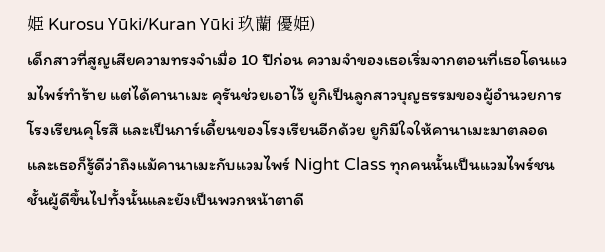姫 Kurosu Yūki/Kuran Yūki 玖蘭 優姫)
เด็กสาวที่สูญเสียความทรงจำเมื่อ 10 ปีก่อน ความจำของเธอเริ่มจากตอนที่เธอโดนแวมไพร์ทำร้าย แต่ได้คานาเมะ คุรันช่วยเอาไว้ ยูกิเป็นลูกสาวบุญธรรมของผู้อำนวยการโรงเรียนคุโรสึ และเป็นการ์เดี้ยนของโรงเรียนอีกด้วย ยูกิมีใจให้คานาเมะมาตลอด และเธอก็รู้ดีว่าถึงแม้คานาเมะกับแวมไพร์ Night Class ทุกคนนั้นเป็นแวมไพร์ชนชั้นผู้ดีขึ้นไปทั้งนั้นและยังเป็นพวกหน้าตาดี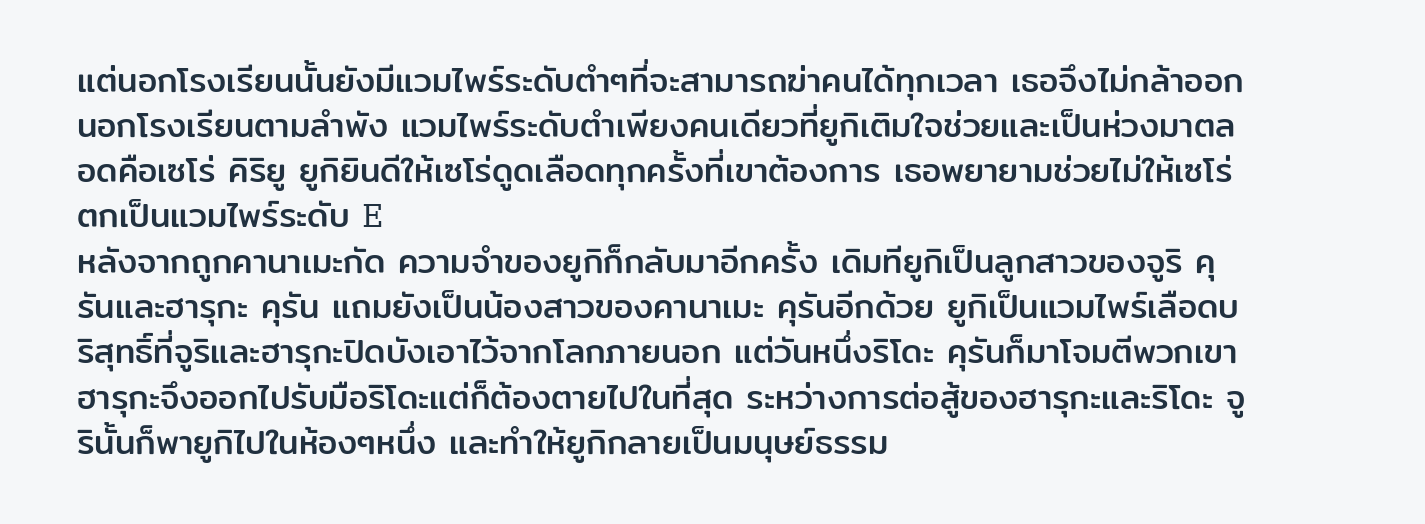แต่นอกโรงเรียนนั้นยังมีแวมไพร์ระดับตำๆที่จะสามารถฆ่าคนได้ทุกเวลา เธอจึงไม่กล้าออกนอกโรงเรียนตามลำพัง แวมไพร์ระดับตำเพียงคนเดียวที่ยูกิเติมใจช่วยและเป็นห่วงมาตลอดคือเซโร่ คิริยู ยูกิยินดีให้เซโร่ดูดเลือดทุกครั้งที่เขาต้องการ เธอพยายามช่วยไม่ให้เซโร่ตกเป็นแวมไพร์ระดับ E
หลังจากถูกคานาเมะกัด ความจำของยูกิก็กลับมาอีกครั้ง เดิมทียูกิเป็นลูกสาวของจูริ คุรันและฮารุกะ คุรัน แถมยังเป็นน้องสาวของคานาเมะ คุรันอีกด้วย ยูกิเป็นแวมไพร์เลือดบริสุทธิ์ที่จูริและฮารุกะปิดบังเอาไว้จากโลกภายนอก แต่วันหนึ่งริโดะ คุรันก็มาโจมตีพวกเขา ฮารุกะจึงออกไปรับมือริโดะแต่ก็ต้องตายไปในที่สุด ระหว่างการต่อสู้ของฮารุกะและริโดะ จูรินั้นก็พายูกิไปในห้องๆหนึ่ง และทำให้ยูกิกลายเป็นมนุษย์ธรรม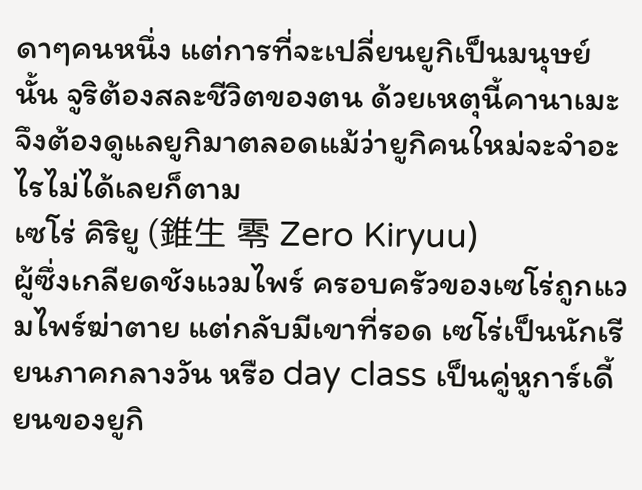ดาๆคนหนึ่ง แต่การที่จะเปลี่ยนยูกิเป็นมนุษย์นั้น จูริต้องสละชีวิตของตน ด้วยเหตุนี้คานาเมะจึงต้องดูแลยูกิมาตลอดแม้ว่ายูกิคนใหม่จะจำอะไรไม่ได้เลยก็ตาม
เซโร่ คิริยู (錐生 零 Zero Kiryuu)
ผู้ซึ่งเกลียดชังแวมไพร์ ครอบครัวของเซโร่ถูกแวมไพร์ฆ่าตาย แต่กลับมีเขาที่รอด เซโร่เป็นนักเรียนภาคกลางวัน หรือ day class เป็นคู่หูการ์เดี้ยนของยูกิ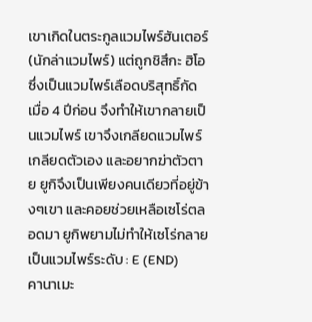เขาเกิดในตระกูลแวมไพร์ฮันเตอร์(นักล่าแวมไพร์) แต่ถูกชิสึกะ ฮิโอซึ่งเป็นแวมไพร์เลือดบริสุทธิ์กัดเมื่อ 4 ปีก่อน จึงทำให้เขากลายเป็นแวมไพร์ เขาจึงเกลียดแวมไพร์ เกลียดตัวเอง และอยากฆ่าตัวตาย ยูกิจึงเป็นเพียงคนเดียวที่อยู่ข้างๆเขา และคอยช่วยเหลือเซโร่ตลอดมา ยูกิพยามไม่ทำให้เซโร่กลายเป็นแวมไพร์ระดับ : E (END)
คานาเมะ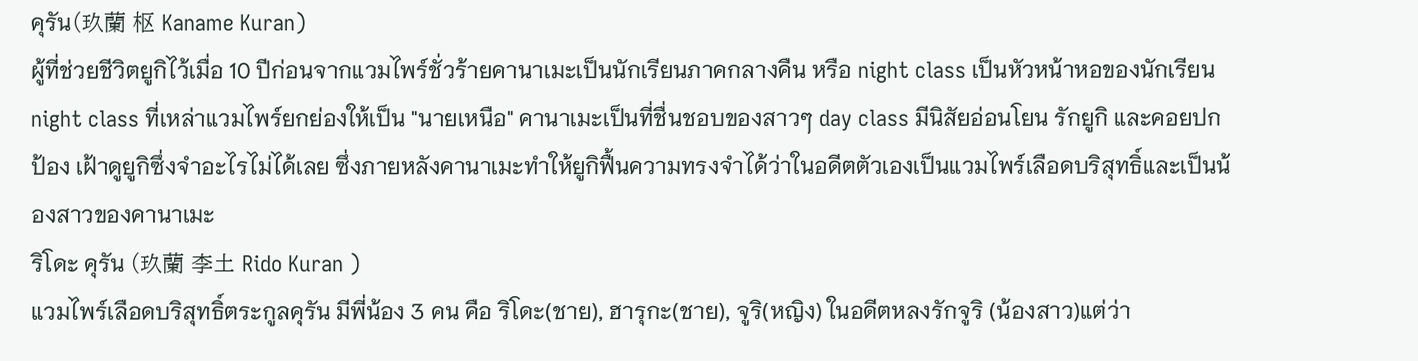คุรัน(玖蘭 枢 Kaname Kuran)
ผู้ที่ช่วยชีวิตยูกิไว้เมื่อ 10 ปีก่อนจากแวมไพร์ชั่วร้ายคานาเมะเป็นนักเรียนภาคกลางคืน หรือ night class เป็นหัวหน้าหอของนักเรียน night class ที่เหล่าแวมไพร์ยกย่องให้เป็น "นายเหนือ" คานาเมะเป็นที่ชื่นชอบของสาวๆ day class มีนิสัยอ่อนโยน รักยูกิ และคอยปกป้อง เฝ้าดูยูกิซึ่งจำอะไรไม่ได้เลย ซึ่งภายหลังคานาเมะทำให้ยูกิฟื้นความทรงจำได้ว่าในอดีตตัวเองเป็นแวมไพร์เลือดบริสุทธิ์และเป็นน้องสาวของคานาเมะ
ริโดะ คุรัน (玖蘭 李土 Rido Kuran )
แวมไพร์เลือดบริสุทธิ์ตระกูลคุรัน มีพี่น้อง 3 คน คือ ริโดะ(ชาย), ฮารุกะ(ชาย), จูริ(หญิง) ในอดีตหลงรักจูริ (น้องสาว)แต่ว่า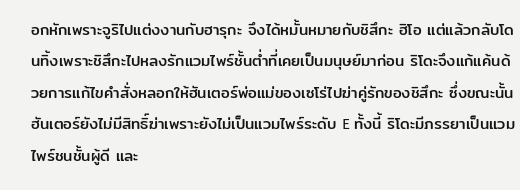อกหักเพราะจูริไปแต่งงานกับฮารุกะ จึงได้หมั้นหมายกับชิสึกะ ฮิโอ แต่แล้วกลับโดนทิ้งเพราะชิสึกะไปหลงรักแวมไพร์ชั้นต่ำที่เคยเป็นมนุษย์มาก่อน ริโดะจึงแก้แค้นด้วยการแก้ไขคำสั่งหลอกให้ฮันเตอร์พ่อแม่ของเซโร่ไปฆ่าคู่รักของชิสึกะ ซึ่งขณะนั้นฮันเตอร์ยังไม่มีสิทธิ์ฆ่าเพราะยังไม่เป็นแวมไพร์ระดับ E ทั้งนี้ ริโดะมีภรรยาเป็นแวมไพร์ชนชั้นผู้ดี และ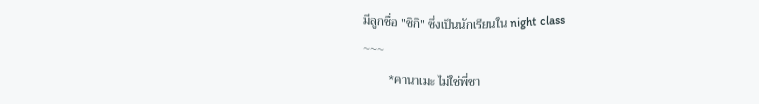มีลูกชื่อ "ชิกิ" ซึ่งเป็นนักเรียนใน night class
~~~
        *คานาเมะ ไม่ใช่พี่ชา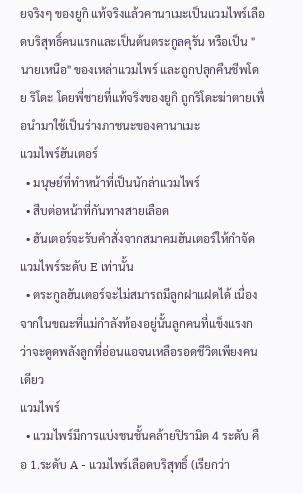ยจริงๆ ของยูกิ แท้จริงแล้วคานาเมะเป็นแวมไพร์เลือดบริสุทธิ์คนแรกและเป็นต้นตระกูลคุรัน หรือเป็น "นายเหนือ" ของเหล่าแวมไพร์ และถูกปลุกคืนชีพโดย ริโดะ โดยพี่ชายที่แท้จริงของยูกิ ถูกริโดะฆ่าตายเพื่อนำมาใช้เป็นร่างภาชนะของคานาเมะ
แวมไพร์ฮันเตอร์
  • มนุษย์ที่ทำหน้าที่เป็นนักล่าแวมไพร์
  • สืบต่อหน้าที่กันทางสายเลือด
  • ฮันเตอร์จะรับคำสั่งจากสมาคมฮันเตอร์ให้กำจัดแวมไพร์ระดับ E เท่านั้น
  • ตระกูลฮันเตอร์จะไม่สมารถมีลูกฝาแฝดได้ เนื่องจากในขณะที่แม่กำลังท้องอยู่นั้นลูกคนที่แข็งแรงกว่าจะดูดพลังลูกที่อ่อนแอจนเหลือรอดชีวิตเพียงคนเดียว
แวมไพร์
  • แวมไพร์มีการแบ่งชนชั้นคล้ายปิรามิด 4 ระดับ คือ 1.ระดับ A - แวมไพร์เลือดบริสุทธิ์ (เรียกว่า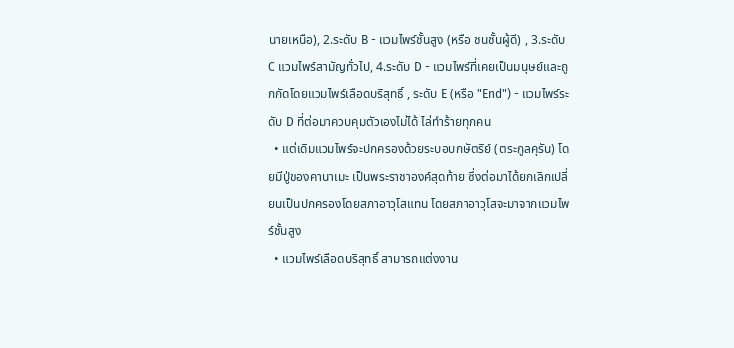นายเหนือ), 2.ระดับ B - แวมไพร์ชั้นสูง (หรือ ชนชั้นผู้ดี) , 3.ระดับ C แวมไพร์สามัญทั่วไป, 4.ระดับ D - แวมไพร์ที่เคยเป็นมนุษย์และถูกกัดโดยแวมไพร์เลือดบริสุทธิ์ , ระดับ E (หรือ "End") - แวมไพร์ระดับ D ที่ต่อมาควบคุมตัวเองไม่ได้ ไล่ทำร้ายทุกคน
  • แต่เดิมแวมไพร์จะปกครองด้วยระบอบกษัตริย์ (ตระกูลคุรัน) โดยมีปู่ของคานาเมะ เป็นพระราชาองค์สุดท้าย ซึ่งต่อมาได้ยกเลิกเปลี่ยนเป็นปกครองโดยสภาอาวุโสแทน โดยสภาอาวุโสจะมาจากแวมไพร์ชั้นสูง
  • แวมไพร์เลือดบริสุทธิ์ สามารถแต่งงาน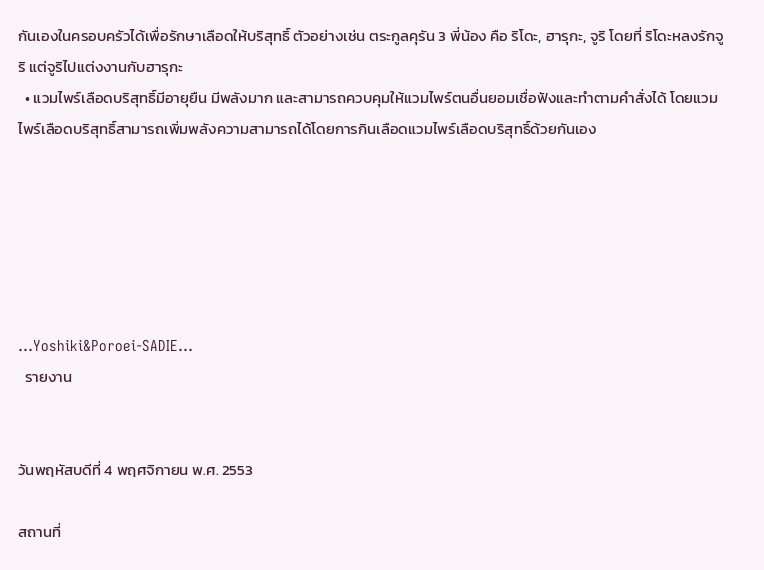กันเองในครอบครัวได้เพื่อรักษาเลือดให้บริสุทธิ์ ตัวอย่างเช่น ตระกูลคุรัน 3 พี่น้อง คือ ริโดะ, ฮารุกะ, จูริ โดยที่ ริโดะหลงรักจูริ แต่จูริไปแต่งงานกับฮารุกะ
  • แวมไพร์เลือดบริสุทธิ์มีอายุยืน มีพลังมาก และสามารถควบคุมให้แวมไพร์ตนอื่นยอมเชื่อฟังและทำตามคำสั่งได้ โดยแวมไพร์เลือดบริสุทธิ์สามารถเพิ่มพลังความสามารถได้โดยการกินเลือดแวมไพร์เลือดบริสุทธิ์ด้วยกันเอง






...Yoshiki&Poroei-SADIE...
  รายงาน


วันพฤหัสบดีที่ 4 พฤศจิกายน พ.ศ. 2553

สถานที่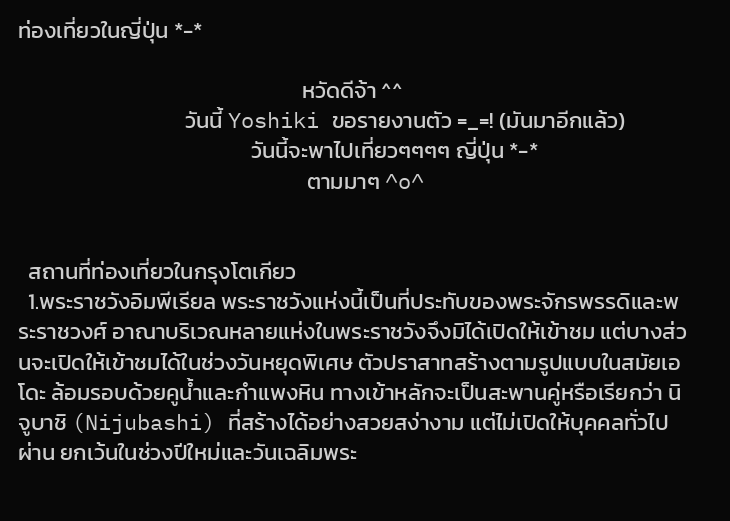ท่องเที่ยวในญี่ปุ่น *-*

                                                        หวัดดีจ้า ^^
                                 วันนี้ Yoshiki ขอรายงานตัว =_=! (มันมาอีกแล้ว)
                                              วันนี้จะพาไปเที่ยวๆๆๆๆ ญี่ปุ่น *-*
                                                         ตามมาๆ ^o^


  สถานที่ท่องเที่ยวในกรุงโตเกียว
  1.พระราชวังอิมพีเรียล พระราชวังแห่งนี้เป็นที่ประทับของพระจักรพรรดิและพระราชวงศ์ อาณาบริเวณหลายแห่งในพระราชวังจึงมิได้เปิดให้เข้าชม แต่บางส่วนจะเปิดให้เข้าชมได้ในช่วงวันหยุดพิเศษ ตัวปราสาทสร้างตามรูปแบบในสมัยเอโดะ ล้อมรอบด้วยคูน้ำและกำแพงหิน ทางเข้าหลักจะเป็นสะพานคู่หรือเรียกว่า นิจูบาชิ (Nijubashi) ที่สร้างได้อย่างสวยสง่างาม แต่ไม่เปิดให้บุคคลทั่วไปผ่าน ยกเว้นในช่วงปีใหม่และวันเฉลิมพระ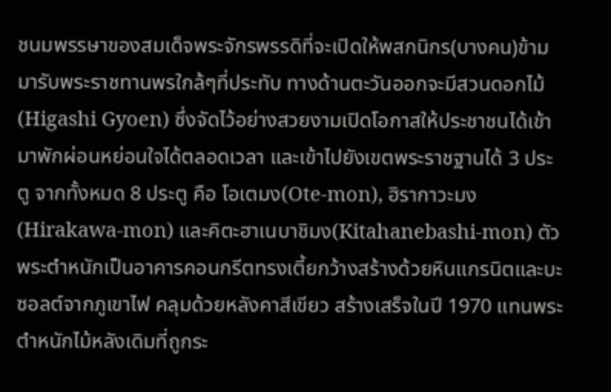ชนมพรรษาของสมเด็จพระจักรพรรดิที่จะเปิดให้พสกนิกร(บางคน)ข้ามมารับพระราชทานพรใกล้ๆที่ประทับ ทางด้านตะวันออกจะมีสวนดอกไม้ (Higashi Gyoen) ซึ่งจัดไว้อย่างสวยงามเปิดโอกาสให้ประชาชนได้เข้ามาพักผ่อนหย่อนใจได้ตลอดเวลา และเข้าไปยังเขตพระราชฐานได้ 3 ประตู จากทั้งหมด 8 ประตู คือ โอเตมง(Ote-mon), ฮิรากาวะมง(Hirakawa-mon) และคิตะฮาเนบาชิมง(Kitahanebashi-mon) ตัวพระตำหนักเป็นอาคารคอนกรีตทรงเตี้ยกว้างสร้างด้วยหินแกรนิตและบะซอลต์จากภูเขาไฟ คลุมด้วยหลังคาสีเขียว สร้างเสร็จในปี 1970 แทนพระตำหนักไม้หลังเดิมที่ถูกระ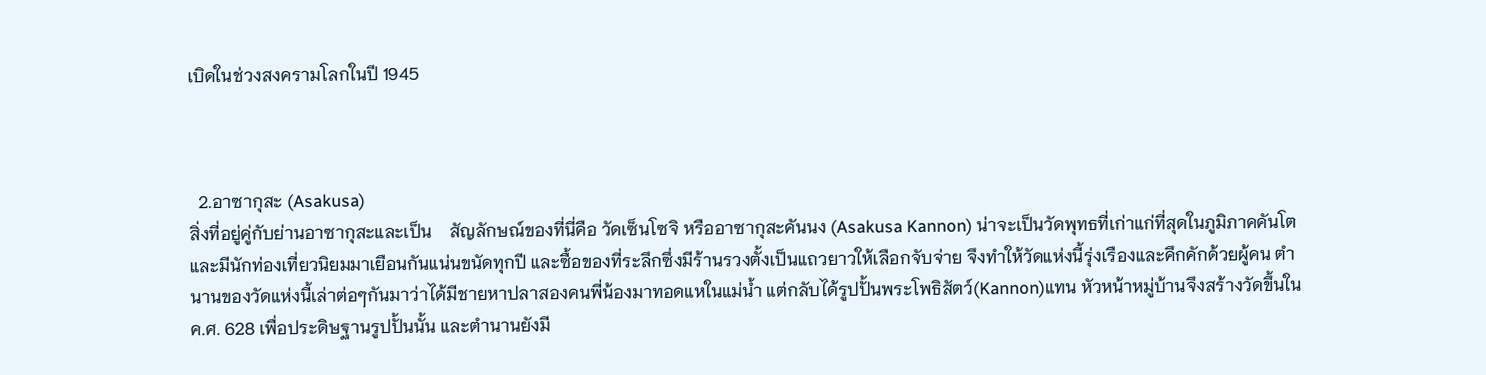เบิดในช่วงสงครามโลกในปี 1945



  2.อาซากุสะ (Asakusa)
สิ่งที่อยู่คู่กับย่านอาซากุสะและเป็น    สัญลักษณ์ของที่นี่คือ วัดเซ็นโซจิ หรืออาซากุสะคันนง (Asakusa Kannon) น่าจะเป็นวัดพุทธที่เก่าแก่ที่สุดในภูมิภาคคันโตและมีนักท่องเที่ยวนิยมมาเยือนกันแน่นขนัดทุกปี และซื้อของที่ระลึกซึ่งมีร้านรวงตั้งเป็นแถวยาวให้เลือกจับจ่าย จึงทำให้วัดแห่งนี้รุ่งเรืองและคึกคักด้วยผู้คน ตำนานของวัดแห่งนี้เล่าต่อๆกันมาว่าได้มีชายหาปลาสองคนพี่น้องมาทอดแหในแม่น้ำ แต่กลับได้รูปปั้นพระโพธิสัตว์(Kannon)แทน หัวหน้าหมู่บ้านจึงสร้างวัดขึ้นใน ค.ศ. 628 เพื่อประดิษฐานรูปปั้นนั้น และตำนานยังมี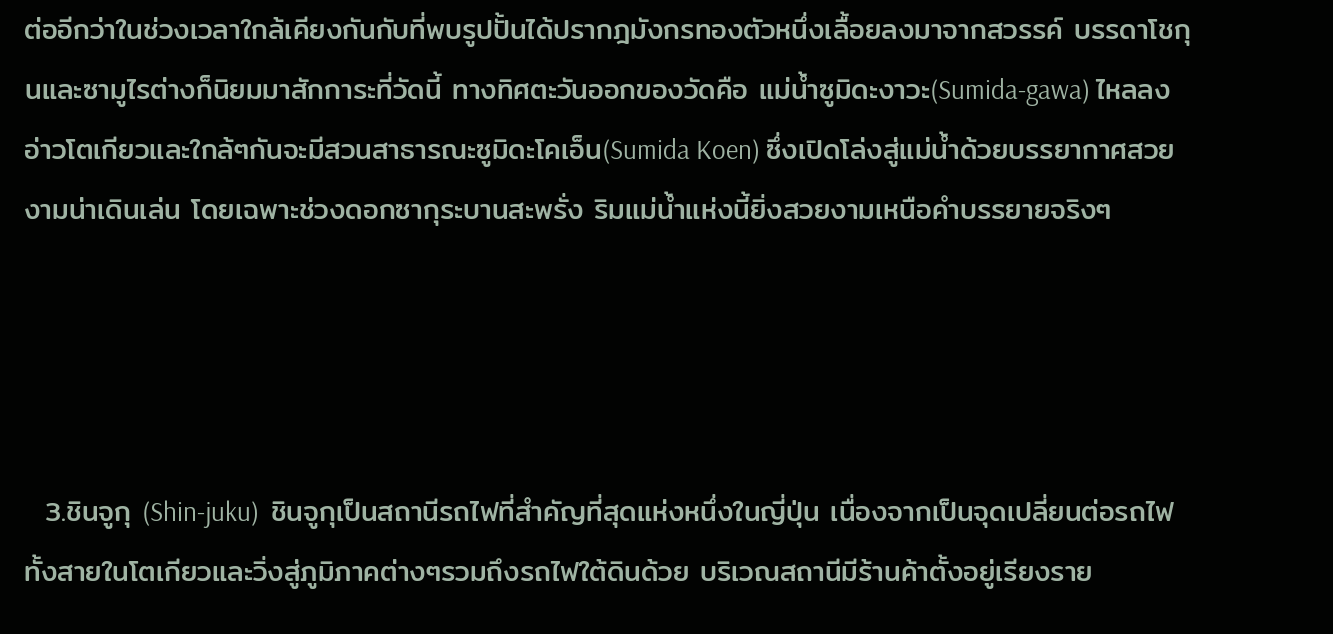ต่ออีกว่าในช่วงเวลาใกล้เคียงกันกับที่พบรูปปั้นได้ปรากฎมังกรทองตัวหนึ่งเลื้อยลงมาจากสวรรค์ บรรดาโชกุนและซามูไรต่างก็นิยมมาสักการะที่วัดนี้ ทางทิศตะวันออกของวัดคือ แม่น้ำซูมิดะงาวะ(Sumida-gawa) ไหลลงอ่าวโตเกียวและใกล้ๆกันจะมีสวนสาธารณะซูมิดะโคเอ็น(Sumida Koen) ซึ่งเปิดโล่งสู่แม่น้ำด้วยบรรยากาศสวยงามน่าเดินเล่น โดยเฉพาะช่วงดอกซากุระบานสะพรั่ง ริมแม่น้ำแห่งนี้ยิ่งสวยงามเหนือคำบรรยายจริงๆ




  3.ชินจูกุ (Shin-juku)  ชินจูกุเป็นสถานีรถไฟที่สำคัญที่สุดแห่งหนึ่งในญี่ปุ่น เนื่องจากเป็นจุดเปลี่ยนต่อรถไฟทั้งสายในโตเกียวและวิ่งสู่ภูมิภาคต่างๆรวมถึงรถไฟใต้ดินด้วย บริเวณสถานีมีร้านค้าตั้งอยู่เรียงราย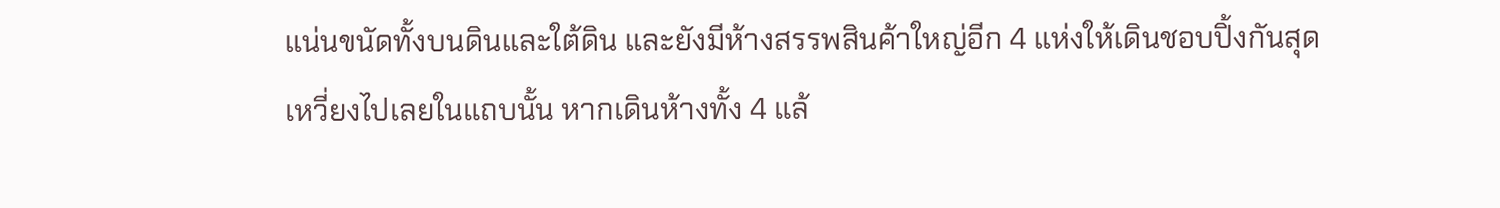แน่นขนัดทั้งบนดินและใต้ดิน และยังมีห้างสรรพสินค้าใหญ่อีก 4 แห่งให้เดินชอบปิ้งกันสุดเหวี่ยงไปเลยในแถบนั้น หากเดินห้างทั้ง 4 แล้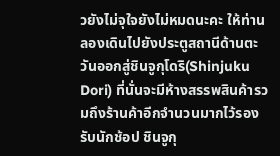วยังไม่จุใจยังไม่หมดนะคะ ให้ท่านลองเดินไปยังประตูสถานีด้านตะวันออกสู่ชินจูกุโดริ(Shinjuku Dori) ที่นั่นจะมีห้างสรรพสินค้ารวมถึงร้านค้าอีกจำนวนมากไว้รองรับนักช้อป ชินจูกุ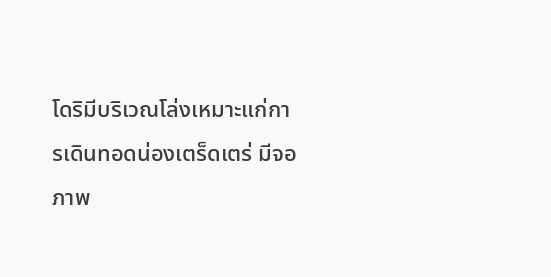โดริมีบริเวณโล่งเหมาะแก่การเดินทอดน่องเตร็ดเตร่ มีจอภาพ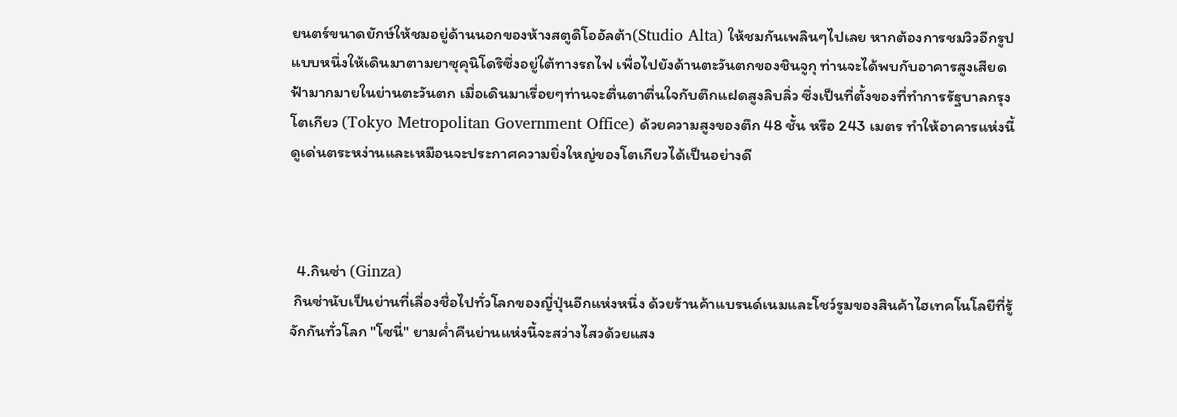ยนตร์ขนาดยักษ์ให้ชมอยู่ด้านนอกของห้างสตูดิโออัลต้า(Studio Alta) ให้ชมกันเพลินๆไปเลย หากต้องการชมวิวอีกรูปแบบหนึ่งให้เดินมาตามยาซุคุนิโดริซึ่งอยู่ใต้ทางรถไฟ เพื่อไปยังด้านตะวันตกของชินจูกุ ท่านจะได้พบกับอาคารสูงเสียดฟ้ามากมายในย่านตะวันตก เมื่อเดินมาเรื่อยๆท่านจะตื่นตาตื่นใจกับตึกแฝดสูงลิบลิ่ว ซึ่งเป็นที่ตั้งของที่ทำการรัฐบาลกรุงโตเกียว (Tokyo Metropolitan Government Office) ด้วยความสูงของตึก 48 ชั้น หรือ 243 เมตร ทำให้อาคารแห่งนี้ดูเด่นตระหง่านและเหมือนจะประกาศความยิ่งใหญ่ของโตเกียวได้เป็นอย่างดี



  4.กินซ่า (Ginza)
 กินซ่านับเป็นย่านที่เลื่องชื่อไปทั่วโลกของญี่ปุ่นอีกแห่งหนึ่ง ด้วยร้านค้าแบรนด์เนมและโชว์รูมของสินค้าไฮเทคโนโลยีที่รู้จักกันทั่วโลก "โซนี่" ยามค่ำคืนย่านแห่งนี้จะสว่างไสวด้วยแสง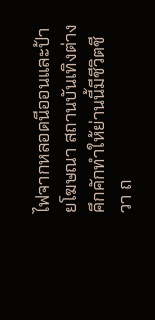ไฟจากหลอดนีออนและป้ายโฆษณา สถานบันเทิงต่างคึกคักทำให้ย่านนี้มีชีวิตชีวา ถ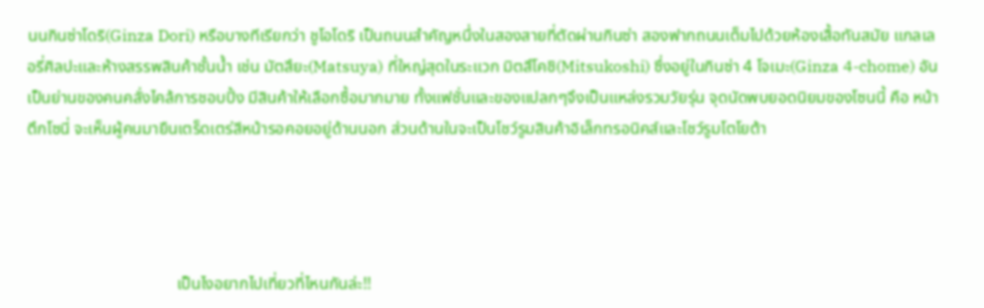นนกินซ่าโดริ(Ginza Dori) หรือบางทีเรียกว่า ชูโอโดริ เป็นถนนสำคัญหนึ่งในสองสายที่ตัดผ่านกินซ่า สองฟากถนนเต็มไปด้วยห้องเสื้อทันสมัย แกลเลอรี่ศิลปะและห้างสรรพสินค้าชั้นน้ำ เช่น มัตสึยะ(Matsuya) ที่ใหญ่สุดในระแวก มิตสึโคชิ(Mitsukoshi) ซึ่งอยู่ในกินซ่า 4 โจเมะ(Ginza 4-chome) อันเป็นย่านของคนคลั่งไคล้การชอบปิ้ง มีสินค้าให้เลือกซื้อมากมาย ทั้งแฟชั่นและของแปลกๆจึงเป็นแหล่งรวมวัยรุ่น จุดนัดพบยอดนิยมของโซนนี้ คือ หน้าตึกโซนี่ จะเห็นผู้คนมายืนเตร็ดเตร่สีหน้ารอคอยอยู่ด้านนอก ส่วนด้านในจะเป็นโชว์รูมสินค้าอิเล็กทรอนิคส์และโชว์รูมโตโยต้า




                                    เป็นไงอยากไปเที่ยวที่ไหนกันล่ะ!!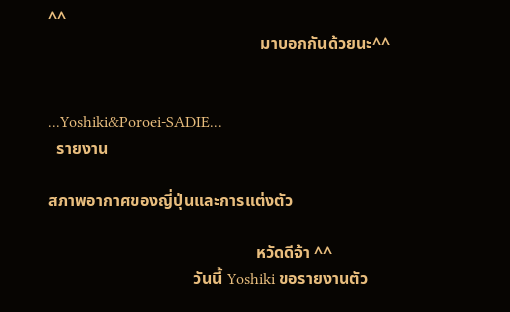^^
                                                   มาบอกกันด้วยนะ^^


...Yoshiki&Poroei-SADIE...
  รายงาน

สภาพอากาศของญี่ปุ่นและการแต่งตัว

                                                  หวัดดีจ้า ^^
                                   วันนี้ Yoshiki ขอรายงานตัว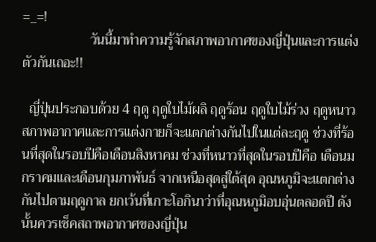=_=!
                    วันนี้มาทำความรู้จักสภาพอากาศของญี่ปุ่นและการแต่งตัวกันเถอะ!!

  ญี่ปุ่นประกอบด้วย 4 ฤดู ฤดูใบไม้ผลิ ฤดูร้อน ฤดูใบไม้ร่วง ฤดูหนาว สภาพอากาศและการแต่งกายก็จะแตกต่างกันไปในแต่ละฤดู ช่วงที่ร้อนที่สุดในรอบปีคือเดือนสิงหาคม ช่วงที่หนาวที่สุดในรอบปีคือ เดือนมกราคมและเดือนกุมภาพันธ์ จากเหนือสุดสู่ใต้สุด อุณหภูมิจะแตกต่างกันไปตามฤดูกาล ยกเว้นที่เกาะโอกินาว่าที่อุณหภูมิอบอุ่นตลอดปี ดังนั้นควรเช็คสถาพอากาศของญี่ปุ่น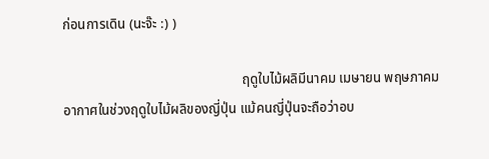ก่อนการเดิน (นะจ๊ะ :) )

                                                     ฤดูใบไม้ผลิมีนาคม เมษายน พฤษภาคม
อากาศในช่วงฤดูใบไม้ผลิของญี่ปุ่น แม้คนญี่ปุ่นจะถือว่าอบ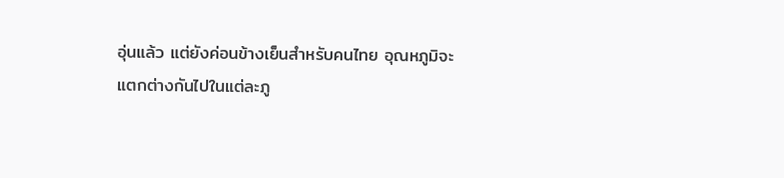อุ่นแล้ว แต่ยังค่อนข้างเย็นสำหรับคนไทย อุณหภูมิจะแตกต่างกันไปในแต่ละภู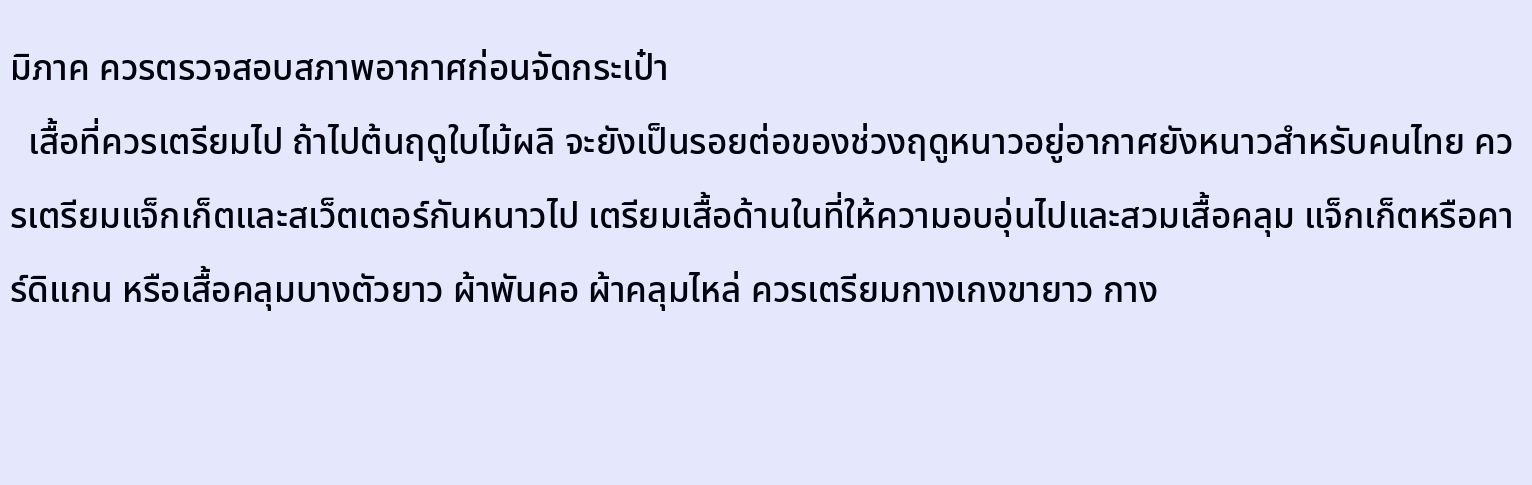มิภาค ควรตรวจสอบสภาพอากาศก่อนจัดกระเป๋า
  เสื้อที่ควรเตรียมไป ถ้าไปต้นฤดูใบไม้ผลิ จะยังเป็นรอยต่อของช่วงฤดูหนาวอยู่อากาศยังหนาวสำหรับคนไทย ควรเตรียมแจ็กเก็ตและสเว็ตเตอร์กันหนาวไป เตรียมเสื้อด้านในที่ให้ความอบอุ่นไปและสวมเสื้อคลุม แจ็กเก็ตหรือคาร์ดิแกน หรือเสื้อคลุมบางตัวยาว ผ้าพันคอ ผ้าคลุมไหล่ ควรเตรียมกางเกงขายาว กาง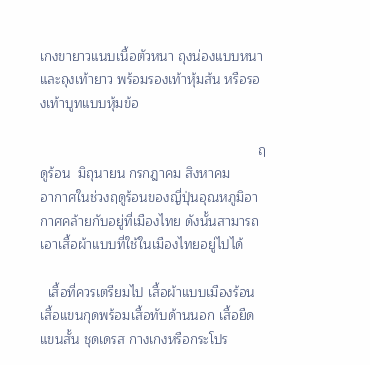เกงขายาวแนบเนื้อตัวหนา ถุงน่องแบบหนา และถุงเท้ายาว พร้อมรองเท้าหุ้มส้น หรือรองเท้าบูทแบบหุ้มข้อ

                                                          ฤดูร้อน  มิถุนายน กรกฎาคม สิงหาคม
อากาศในช่วงฤดูร้อนของญี่ปุ่นอุณหภูมิอากาศคล้ายกับอยู่ที่เมืองไทย ดังนั้นสามารถเอาเสื้อผ้าแบบที่ใช้ในเมืองไทยอยู่ไปได้

  เสื้อที่ควรเตรียมไป เสื้อผ้าแบบเมืองร้อน เสื้อแขนกุดพร้อมเสื้อทับด้านนอก เสื้อยืดแขนสั้น ชุดเดรส กางเกงหรือกระโปร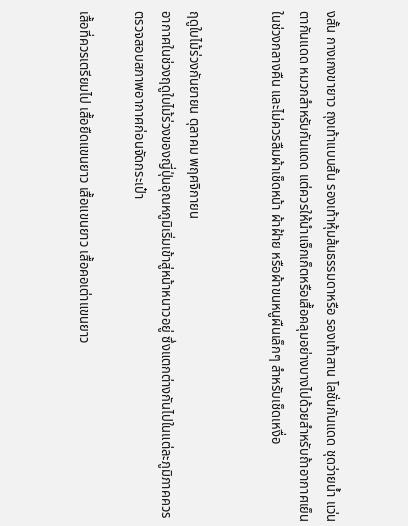งสั้น กางเกงขายาว ถุงเท้าแบบสั้น รองเท้าหุ้มส้นธรรมดาหรือ รองเท้าสาน โลชั่นกันแดด ชุดว่ายน้ำ แว่นตากันแดด หมวกสำหรับกันแดด แต่ควรให้นำแจ็กเก็ตหรือเสื้อคลุมอย่างบางไปด้วยสำหรับถ้าอากาศเย็นในช่วงกลางคืน และไม่ควรลืมผ้าเช็ดหน้า ผ้าฝ้าย หรือผ้าขนหนูผืนเล็กๆ สำหรับเช็ดเหงื่อ


ฤดูใบไม้ร่วงกันยายน ตุลาคม พฤศจิกายน
อากาศในช่วงฤดูใบไม้ร่วงของญี่ปุ่นอุณหภูมิเริ่มเข้าสู่หน้าหนาวอยู่ ซึ่งแตกต่างกันไปในแต่ละภูมิภาคควรตรวจสอบสภาพอากาศก่อนจัดกระเป๋า

เสื้อที่ควรเตรียมไป เสื้อยืดแขนยาว เสื้อแขนยาว เสื้อคอเต่าแขนยาว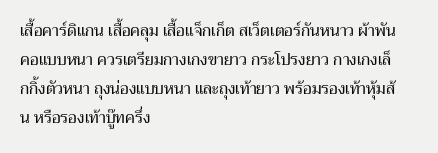เสื้อคาร์ดิแกน เสื้อคลุม เสื้อแจ็กเก็ต สเว็ตเตอร์กันหนาว ผ้าพันคอแบบหนา ควรเตรียมกางเกงขายาว กระโปรงยาว กางเกงเล็กกิ้งตัวหนา ถุงน่องแบบหนา และถุงเท้ายาว พร้อมรองเท้าหุ้มส้น หรือรองเท้าบู๊ทครึ่ง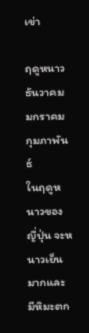เข่า

ฤดูหนาวธันวาคม มกราคม กุมภาพันธ์
ในฤดูหนาวของญี่ปุ่น จะหนาวเย็นมากและ มีหิมะตก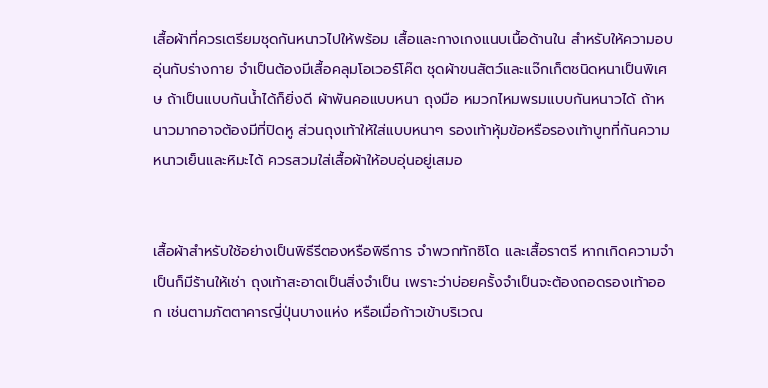เสื้อผ้าที่ควรเตรียมชุดกันหนาวไปให้พร้อม เสื้อและกางเกงแนบเนื้อด้านใน สำหรับให้ความอบอุ่นกับร่างกาย จำเป็นต้องมีเสื้อคลุมโอเวอร์โค๊ต ชุดผ้าขนสัตว์และแจ๊กเก็ตชนิดหนาเป็นพิเศษ ถ้าเป็นแบบกันน้ำได้ก็ยิ่งดี ผ้าพันคอแบบหนา ถุงมือ หมวกไหมพรมแบบกันหนาวได้ ถ้าหนาวมากอาจต้องมีที่ปิดหู ส่วนถุงเท้าให้ใส่แบบหนาๆ รองเท้าหุ้มข้อหรือรองเท้าบูทที่กันความหนาวเย็นและหิมะได้ ควรสวมใส่เสื้อผ้าให้อบอุ่นอยู่เสมอ


เสื้อผ้าสำหรับใช้อย่างเป็นพิธีรีตองหรือพิธีการ จำพวกทักซิโด และเสื้อราตรี หากเกิดความจำเป็นก็มีร้านให้เช่า ถุงเท้าสะอาดเป็นสิ่งจำเป็น เพราะว่าบ่อยครั้งจำเป็นจะต้องถอดรองเท้าออก เช่นตามภัตตาคารญี่ปุ่นบางแห่ง หรือเมื่อก้าวเข้าบริเวณ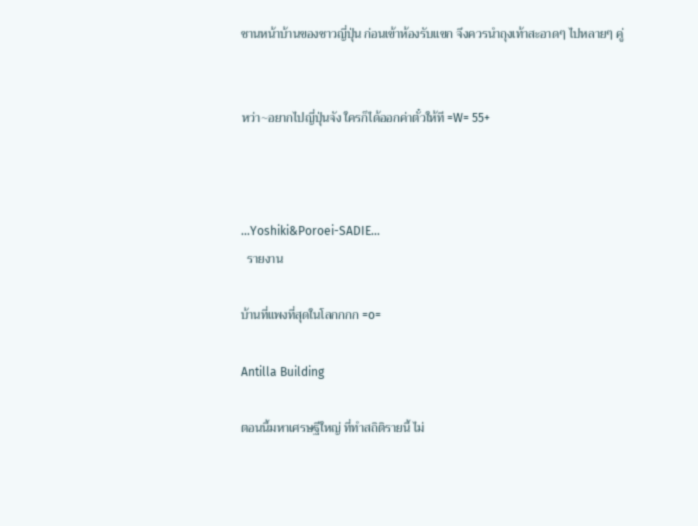ชานหน้าบ้านของชาวญี่ปุ่น ก่อนเข้าห้องรับแขก จึงควรนำถุงเท้าสะอาดๆ ไปหลายๆ คู่


หว่า~อยากไปญี่ปุ่นจัง ใครก็ได้ออกค่าตั๋วให้ที =W= 55+



...Yoshiki&Poroei-SADIE...
  รายงาน

บ้านที่แพงที่สุดในโลกกกก =o=

Antilla Building

ตอนนี้มหาเศรษฐีใหญ่ ที่ทำสถิติรายนี้ ไม่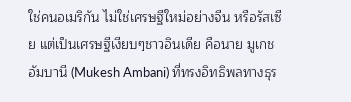ใช่คนอเมริกัน ไม่ใช่เศรษฐีใหม่อย่างจีน หรือรัสเซีย แต่เป็นเศรษฐีเงียบๆชาวอินเดีย คือนาย มูเกช อัมบานี (Mukesh Ambani) ที่ทรงอิทธิพลทางธุร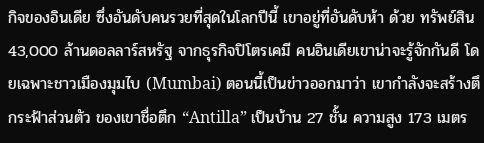กิจของอินเดีย ซึ่งอันดับคนรวยที่สุดในโลกปีนี้ เขาอยู่ที่อันดับห้า ด้วย ทรัพย์สิน 43,000 ล้านดอลลาร์สหรัฐ จากธุรกิจปิโตรเคมี คนอินเดียเขาน่าจะรู้จักกันดี โดยเฉพาะชาวเมืองมุมไบ (Mumbai) ตอนนี้เป็นข่าวออกมาว่า เขากำลังจะสร้างตึกระฟ้าส่วนตัว ของเขาชื่อตึก “Antilla” เป็นบ้าน 27 ชั้น ความสูง 173 เมตร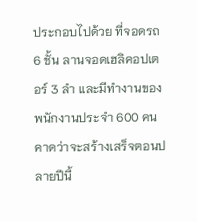ประกอบไปด้วย ที่จอดรถ 6 ชั้น ลานจอดเฮลิคอปเตอร์ 3 ลำ และมีทำงานของพนักงานประจำ 600 คน คาดว่าจะสร้างเสร็จตอนปลายปีนี้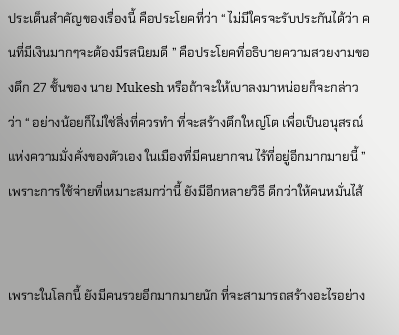ประเด็นสำคัญของเรื่องนี้ คือประโยคที่ว่า “ ไม่มีใครจะรับประกันได้ว่า คนที่มีเงินมากๆจะต้องมีรสนิยมดี ” คือประโยคที่อธิบายความสวยงามของตึก 27 ชั้นของ นาย Mukesh หรือถ้าจะให้เบาลงมาหน่อยก็จะกล่าวว่า “ อย่างน้อยก็ไม่ใช่สิ่งที่ควรทำ ที่จะสร้างตึกใหญ่โต เพื่อเป็นอนุสรณ์แห่งความมั่งคั่งของตัวเอง ในเมืองที่มีคนยากจน ไร้ที่อยู่อีกมากมายนี้ ” เพราะการใช้จ่ายที่เหมาะสมกว่านี้ ยังมีอีกหลายวิธี ดีกว่าให้คนหมั่นไส้


เพราะในโลกนี้ ยังมีคนรวยอีกมากมายนัก ที่จะสามารถสร้างอะไรอย่าง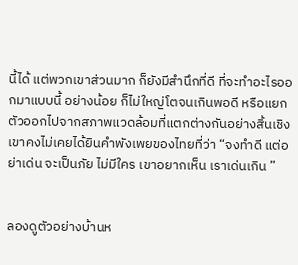นี้ได้ แต่พวกเขาส่วนมาก ก็ยังมีสำนึกที่ดี ที่จะทำอะไรออกมาแบบนี้ อย่างน้อย ก็ไม่ใหญ่โตจนเกินพอดี หรือแยกตัวออกไปจากสภาพแวดล้อมที่แตกต่างกันอย่างสิ้นเชิง เขาคงไม่เคยได้ยินคำพังเพยของไทยที่ว่า “จงทำดี แต่อย่าเด่น จะเป็นภัย ไม่มีใคร เขาอยากเห็น เราเด่นเกิน ”


ลองดูตัวอย่างบ้านห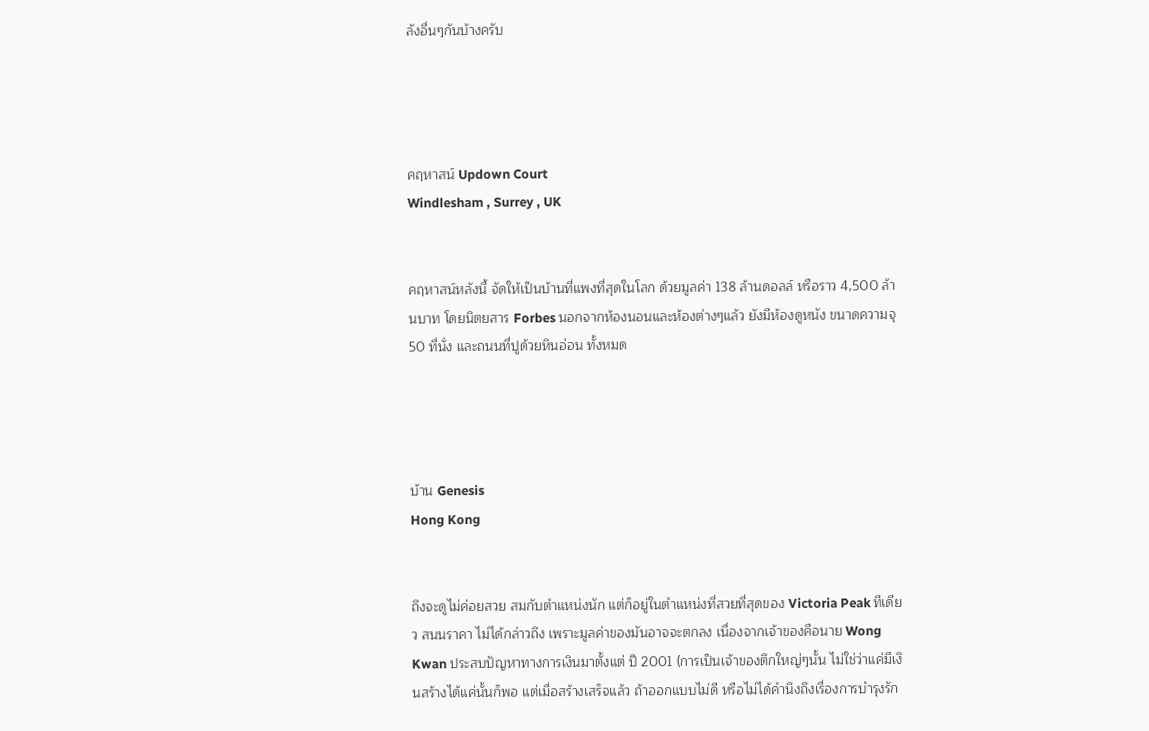ลังอื่นๆกันบ้างครับ




คฤหาสน์ Updown Court
Windlesham , Surrey , UK


คฤหาสน์หลังนี้ จัดให้เป็นบ้านที่แพงที่สุดในโลก ด้วยมูลค่า 138 ล้านดอลล์ หรือราว 4,500 ล้านบาท โดยนิตยสาร Forbes นอกจากห้องนอนและห้องต่างๆแล้ว ยังมีห้องดูหนัง ขนาดความจุ 50 ที่นั่ง และถนนที่ปูด้วยหินอ่อน ทั้งหมด




บ้าน Genesis
Hong Kong


ถึงจะดูไม่ค่อยสวย สมกับตำแหน่งนัก แต่ก็อยู่ในตำแหน่งที่สวยที่สุดของ Victoria Peak ทีเดียว สนนราคา ไม่ได้กล่าวถึง เพราะมูลค่าของมันอาจจะตกลง เนื่องจากเจ้าของคือนาย Wong Kwan ประสบปัญหาทางการเงินมาตั้งแต่ ปี 2001 (การเป็นเจ้าของตึกใหญ่ๆนั้น ไม่ใช่ว่าแค่มีเงินสร้างได้แค่นั้นก็พอ แต่เมื่อสร้างเสร็จแล้ว ถ้าออกแบบไม่ดี หรือไม่ได้คำนึงถึงเรื่องการบำรุงรัก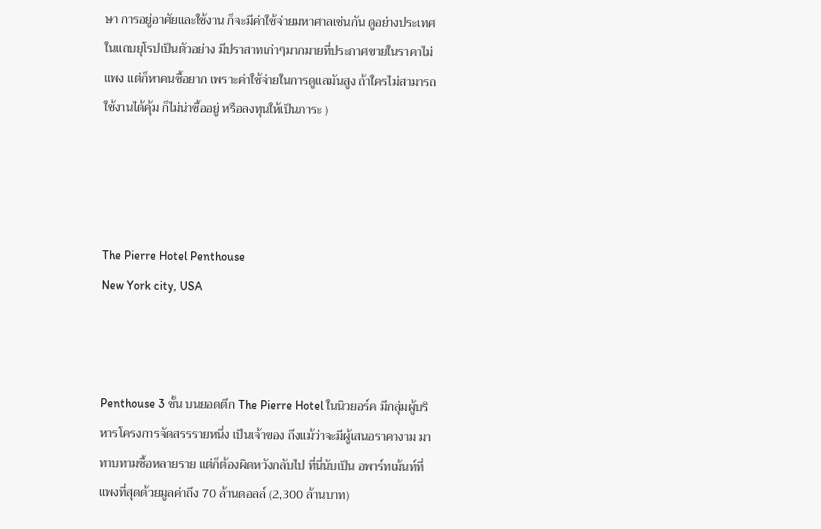ษา การอยู่อาศัยและใช้งาน ก็จะมีค่าใช้จ่ายมหาศาลเช่นกัน ดูอย่างประเทศในแถบยุโรปเป็นตัวอย่าง มีปราสาทเก่าๆมากมายที่ประกาศขายในราคาไม่แพง แต่ก็หาคนซื้อยาก เพราะค่าใช้จ่ายในการดูแลมันสูง ถ้าใครไม่สามารถใช้งานได้คุ้ม ก็ไม่น่าซื้ออยู่ หรือลงทุนให้เป็นภาระ )




The Pierre Hotel Penthouse
New York city, USA



Penthouse 3 ชั้น บนยอดตึก The Pierre Hotel ในนิวยอร์ค มีกลุ่มผู้บริหารโครงการจัดสรรรายหนึ่ง เป็นเจ้าของ ถึงแม้ว่าจะมีผู้เสนอราคางาม มาทาบทามซื้อหลายราย แต่ก็ต้องผิดหวังกลับไป ที่นี่นับเป็น อพาร์ทเม้นท์ที่แพงที่สุดด้วยมูลค่าถึง 70 ล้านดอลล์ (2,300 ล้านบาท)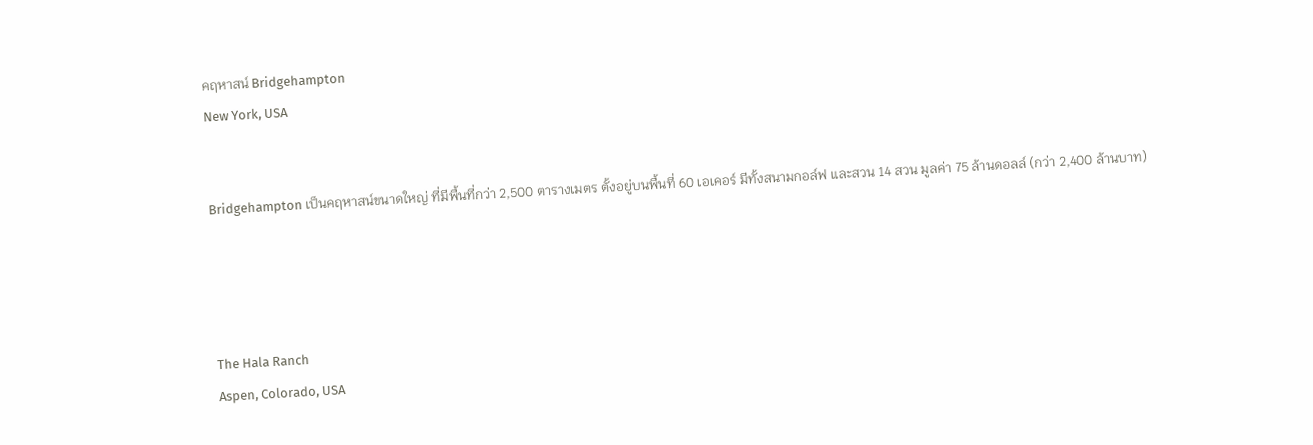คฤหาสน์ Bridgehampton
New York, USA


Bridgehampton เป็นคฤหาสน์ขนาดใหญ่ ที่มีพื้นที่กว่า 2,500 ตารางเมตร ตั้งอยู่บนพื้นที่ 60 เอเคอร์ มีทั้งสนามกอล์ฟ และสวน 14 สวน มูลค่า 75 ล้านดอลล์ (กว่า 2,400 ล้านบาท)




The Hala Ranch
Aspen, Colorado, USA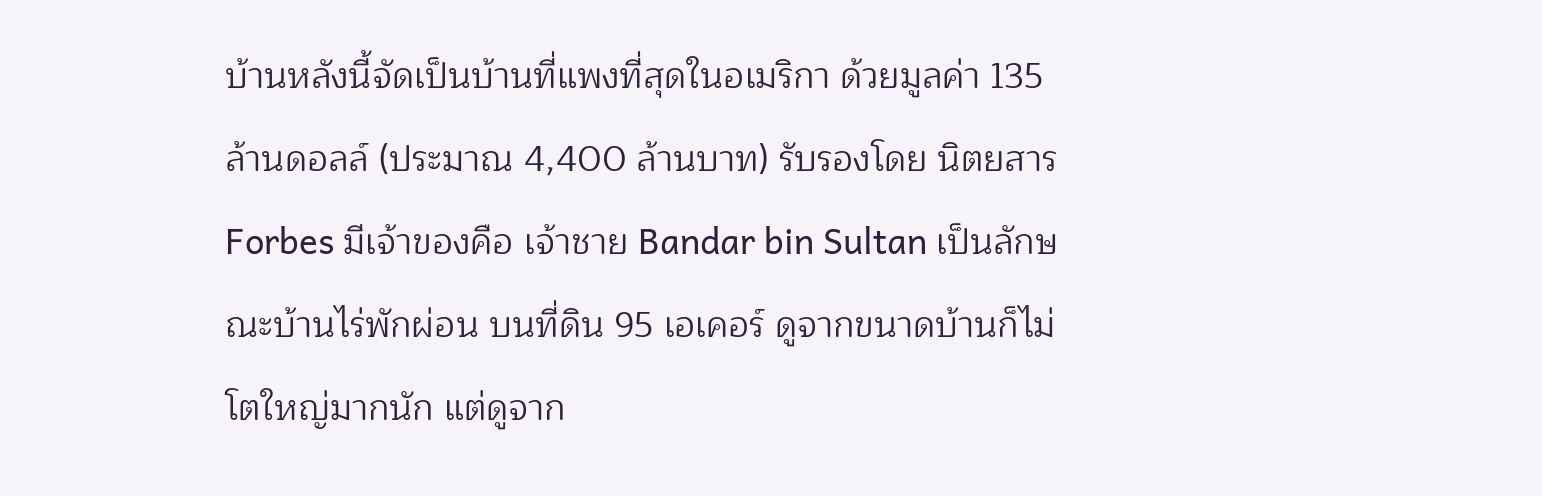บ้านหลังนี้จัดเป็นบ้านที่แพงที่สุดในอเมริกา ด้วยมูลค่า 135 ล้านดอลล์ (ประมาณ 4,400 ล้านบาท) รับรองโดย นิตยสาร Forbes มีเจ้าของคือ เจ้าชาย Bandar bin Sultan เป็นลักษณะบ้านไร่พักผ่อน บนที่ดิน 95 เอเคอร์ ดูจากขนาดบ้านก็ไม่โตใหญ่มากนัก แต่ดูจาก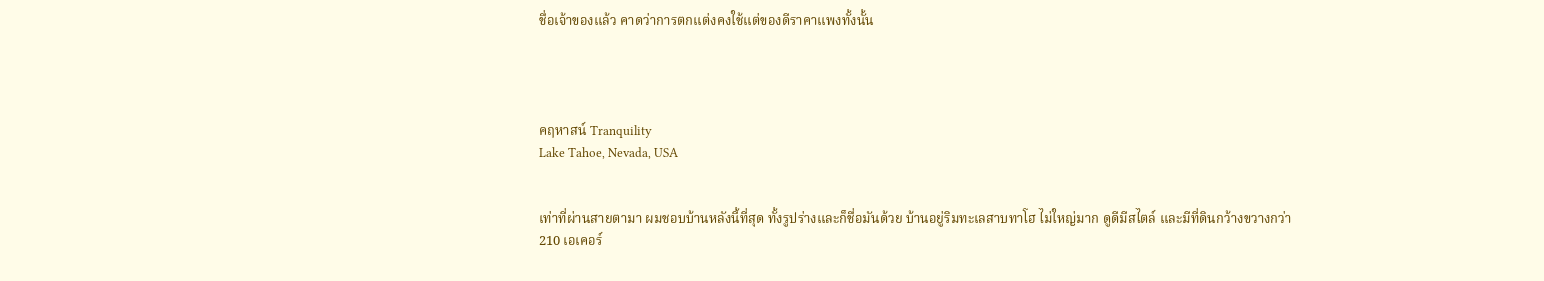ชื่อเจ้าของแล้ว คาดว่าการตกแต่งคงใช้แต่ของดีราคาแพงทั้งนั้น




คฤหาสน์ Tranquility
Lake Tahoe, Nevada, USA


เท่าที่ผ่านสายตามา ผมชอบบ้านหลังนี้ที่สุด ทั้งรูปร่างและก็ชื่อมันด้วย บ้านอยู่ริมทะเลสาบทาโฮ ไม่ใหญ่มาก ดูดีมีสไตล์ และมีที่ดินกว้างขวางกว่า 210 เอเคอร์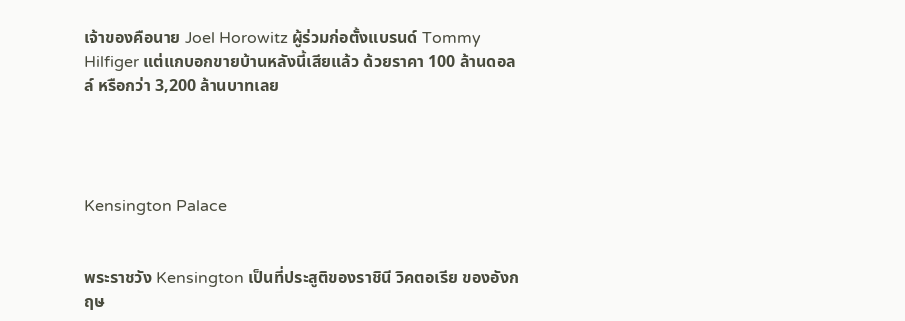เจ้าของคือนาย Joel Horowitz ผู้ร่วมก่อตั้งแบรนด์ Tommy Hilfiger แต่แกบอกขายบ้านหลังนี้เสียแล้ว ด้วยราคา 100 ล้านดอลล์ หรือกว่า 3,200 ล้านบาทเลย




Kensington Palace


พระราชวัง Kensington เป็นที่ประสูติของราชินี วิคตอเรีย ของอังกฤษ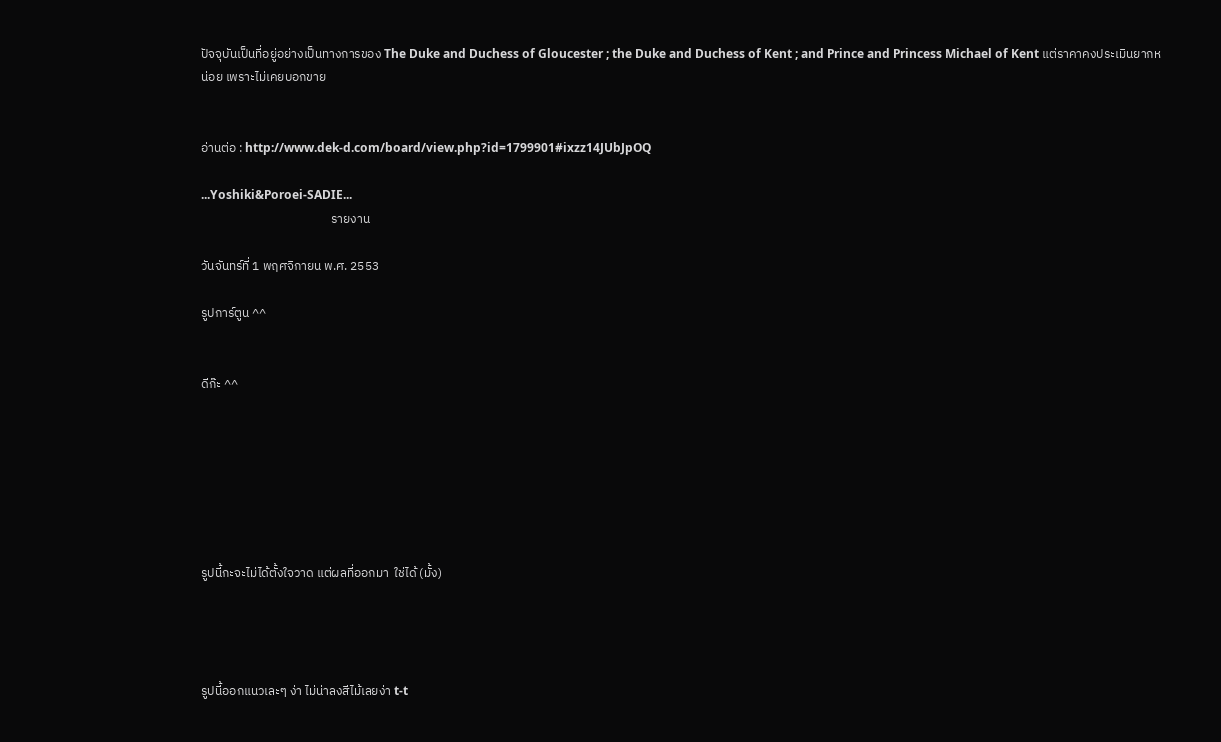ปัจจุบันเป็นที่อยู่อย่างเป็นทางการของ The Duke and Duchess of Gloucester ; the Duke and Duchess of Kent ; and Prince and Princess Michael of Kent แต่ราคาคงประเมินยากหน่อย เพราะไม่เคยบอกขาย


อ่านต่อ : http://www.dek-d.com/board/view.php?id=1799901#ixzz14JUbJpOQ

...Yoshiki&Poroei-SADIE...
                                              รายงาน

วันจันทร์ที่ 1 พฤศจิกายน พ.ศ. 2553

รูปการ์ตูน ^^


ดีก๊ะ ^^







รูปนี้กะจะไม่ได้ตั้งใจวาด แต่ผลที่ออกมา  ใช่ได้ (มั้ง)




รูปนี้ออกแนวเละๆ ง่า ไม่น่าลงสีไม้เลยง่า t-t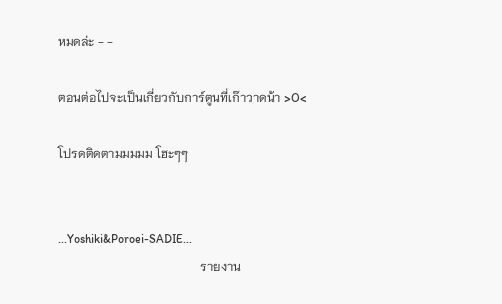หมดล่ะ - -

ตอนต่อไปจะเป็นเกี่ยวกับการ์ตูนที่เก๊าวาดน้า >O<

โปรดติดตามมมมม โฮะๆๆ


...Yoshiki&Poroei-SADIE...
                                              รายงาน